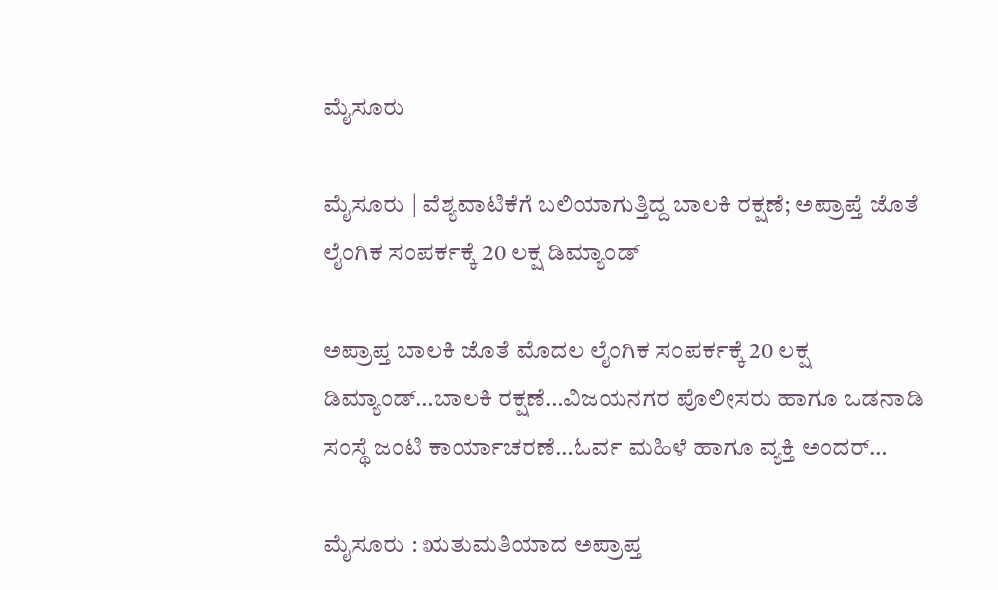ಮೈಸೂರು

ಮೈಸೂರು | ವೆಶ್ಯವಾಟಿಕೆಗೆ ಬಲಿಯಾಗುತ್ತಿದ್ದ ಬಾಲಕಿ ರಕ್ಷಣೆ; ಅಪ್ರಾಪ್ತೆ ಜೊತೆ ಲೈಂಗಿಕ ಸಂಪರ್ಕಕ್ಕೆ 20 ಲಕ್ಷ ಡಿಮ್ಯಾಂಡ್‌

ಅಪ್ರಾಪ್ತ ಬಾಲಕಿ ಜೊತೆ ಮೊದಲ ಲೈಂಗಿಕ ಸಂಪರ್ಕಕ್ಕೆ 20 ಲಕ್ಷ ಡಿಮ್ಯಾಂಡ್…ಬಾಲಕಿ ರಕ್ಷಣೆ…ವಿಜಯನಗರ ಪೊಲೀಸರು ಹಾಗೂ ಒಡನಾಡಿ ಸಂಸ್ಥೆ ಜಂಟಿ ಕಾರ್ಯಾಚರಣೆ…ಓರ್ವ ಮಹಿಳೆ ಹಾಗೂ ವ್ಯಕ್ತಿ ಅಂದರ್…

ಮೈಸೂರು : ಋತುಮತಿಯಾದ ಅಪ್ರಾಪ್ತ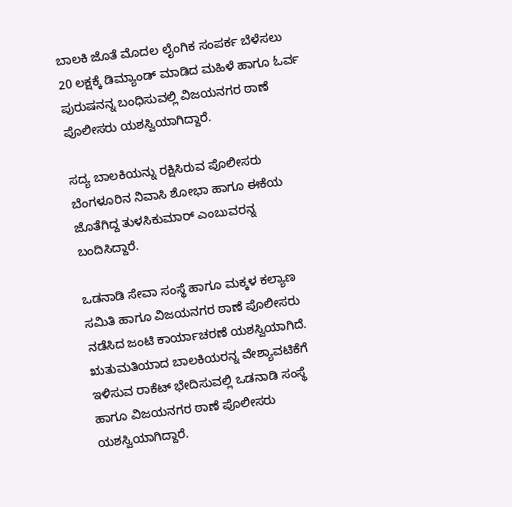ಬಾಲಕಿ ಜೊತೆ ಮೊದಲ ಲೈಂಗಿಕ ಸಂಪರ್ಕ ಬೆಳೆಸಲು 20 ಲಕ್ಷಕ್ಕೆ ಡಿಮ್ಯಾಂಡ್ ಮಾಡಿದ ಮಹಿಳೆ ಹಾಗೂ ಓರ್ವ ಪುರುಷನನ್ನ ಬಂಧಿಸುವಲ್ಲಿ ವಿಜಯನಗರ ಠಾಣೆ ಪೊಲೀಸರು ಯಶಸ್ವಿಯಾಗಿದ್ದಾರೆ.

ಸದ್ಯ ಬಾಲಕಿಯನ್ನು ರಕ್ಷಿಸಿರುವ ಪೊಲೀಸರು ಬೆಂಗಳೂರಿನ ನಿವಾಸಿ ಶೋಭಾ ಹಾಗೂ ಈಕೆಯ ಜೊತೆಗಿದ್ದ ತುಳಸಿಕುಮಾರ್ ಎಂಬುವರನ್ನ ಬಂದಿಸಿದ್ದಾರೆ.

ಒಡನಾಡಿ ಸೇವಾ ಸಂಸ್ಥೆ ಹಾಗೂ ಮಕ್ಕಳ ಕಲ್ಯಾಣ ಸಮಿತಿ ಹಾಗೂ ವಿಜಯನಗರ ಠಾಣೆ ಪೊಲೀಸರು ನಡೆಸಿದ ಜಂಟಿ ಕಾರ್ಯಾಚರಣೆ ಯಶಸ್ವಿಯಾಗಿದೆ. ಋತುಮತಿಯಾದ ಬಾಲಕಿಯರನ್ನ ವೇಶ್ಯಾವಟಿಕೆಗೆ ಇಳಿಸುವ ರಾಕೆಟ್ ಭೇದಿಸುವಲ್ಲಿ ಒಡನಾಡಿ ಸಂಸ್ಥೆ ಹಾಗೂ ವಿಜಯನಗರ ಠಾಣೆ ಪೊಲೀಸರು ಯಶಸ್ವಿಯಾಗಿದ್ದಾರೆ.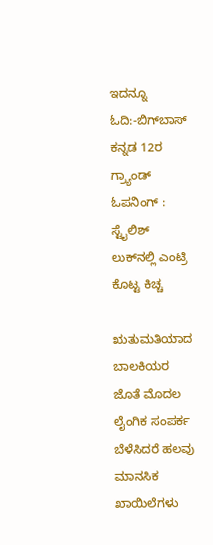ಇದನ್ನೂ ಓದಿ:-ಬಿಗ್‌ಬಾಸ್‌ ಕನ್ನಡ 12ರ ಗ್ರ್ಯಾಂಡ್‌ ಓಪನಿಂಗ್‌ : ಸ್ಟೈಲಿಶ್‌ ಲುಕ್‌ನಲ್ಲಿ ಎಂಟ್ರಿ ಕೊಟ್ಟ ಕಿಚ್ಚ

ಋತುಮತಿಯಾದ ಬಾಲಕಿಯರ ಜೊತೆ ಮೊದಲ ಲೈಂಗಿಕ ಸಂಪರ್ಕ ಬೆಳೆಸಿದರೆ ಹಲವು ಮಾನಸಿಕ ಖಾಯಿಲೆಗಳು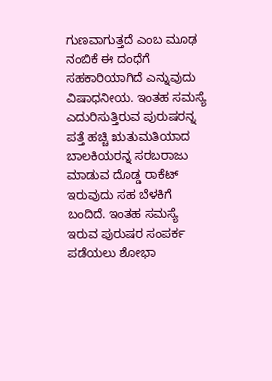ಗುಣವಾಗುತ್ತದೆ ಎಂಬ ಮೂಢ ನಂಬಿಕೆ ಈ ದಂಧೆಗೆ ಸಹಕಾರಿಯಾಗಿದೆ ಎನ್ನುವುದು ವಿಷಾಧನೀಯ. ಇಂತಹ ಸಮಸ್ಯೆ ಎದುರಿಸುತ್ತಿರುವ ಪುರುಷರನ್ನ ಪತ್ತೆ ಹಚ್ಚಿ ಋತುಮತಿಯಾದ ಬಾಲಕಿಯರನ್ನ ಸರಬರಾಜು ಮಾಡುವ ದೊಡ್ಡ ರಾಕೆಟ್ ಇರುವುದು ಸಹ ಬೆಳಕಿಗೆ ಬಂದಿದೆ. ಇಂತಹ ಸಮಸ್ಯೆ ಇರುವ ಪುರುಷರ ಸಂಪರ್ಕ ಪಡೆಯಲು ಶೋಭಾ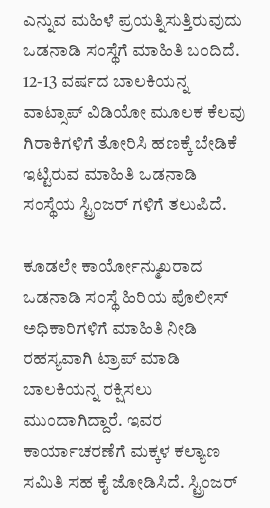ಎನ್ನುವ ಮಹಿಳೆ ಪ್ರಯತ್ನಿಸುತ್ತಿರುವುದು ಒಡನಾಡಿ ಸಂಸ್ಥೆಗೆ ಮಾಹಿತಿ ಬಂದಿದೆ. 12-13 ವರ್ಷದ ಬಾಲಕಿಯನ್ನ ವಾಟ್ಸಾಪ್ ವಿಡಿಯೋ ಮೂಲಕ ಕೆಲವು ಗಿರಾಕಿಗಳಿಗೆ ತೋರಿಸಿ ಹಣಕ್ಕೆ ಬೇಡಿಕೆ ಇಟ್ಟಿರುವ ಮಾಹಿತಿ ಒಡನಾಡಿ ಸಂಸ್ಥೆಯ ಸ್ಟ್ರಿಂಜರ್ ಗಳಿಗೆ ತಲುಪಿದೆ.

ಕೂಡಲೇ ಕಾರ್ಯೋನ್ಮುಖರಾದ ಒಡನಾಡಿ ಸಂಸ್ಥೆ ಹಿರಿಯ ಪೊಲೀಸ್ ಅಧಿಕಾರಿಗಳಿಗೆ ಮಾಹಿತಿ ನೀಡಿ ರಹಸ್ಯವಾಗಿ ಟ್ರಾಪ್ ಮಾಡಿ ಬಾಲಕಿಯನ್ನ ರಕ್ಷಿಸಲು ಮುಂದಾಗಿದ್ದಾರೆ. ಇವರ ಕಾರ್ಯಾಚರಣೆಗೆ ಮಕ್ಕಳ ಕಲ್ಯಾಣ ಸಮಿತಿ ಸಹ ಕೈ ಜೋಡಿಸಿದೆ. ಸ್ಟ್ರಿಂಜರ್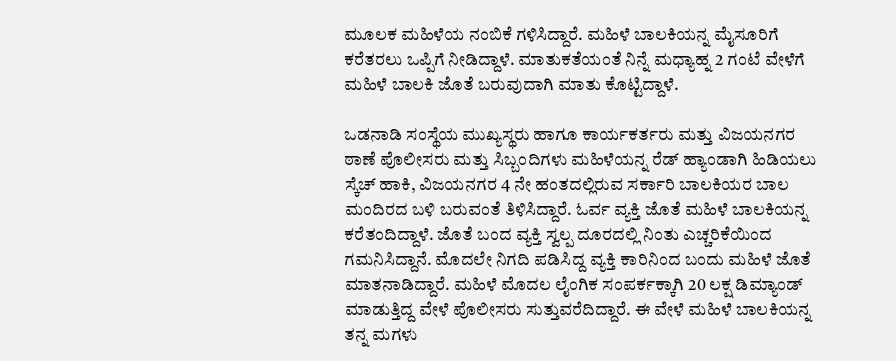ಮೂಲಕ ಮಹಿಳೆಯ ನಂಬಿಕೆ ಗಳಿಸಿದ್ದಾರೆ. ಮಹಿಳೆ ಬಾಲಕಿಯನ್ನ ಮೈಸೂರಿಗೆ ಕರೆತರಲು ಒಪ್ಪಿಗೆ ನೀಡಿದ್ದಾಳೆ. ಮಾತುಕತೆಯಂತೆ ನಿನ್ನೆ ಮಧ್ಯಾಹ್ನ 2 ಗಂಟೆ ವೇಳೆಗೆ ಮಹಿಳೆ ಬಾಲಕಿ ಜೊತೆ ಬರುವುದಾಗಿ ಮಾತು ಕೊಟ್ಟಿದ್ದಾಳೆ.

ಒಡನಾಡಿ ಸಂಸ್ಥೆಯ ಮುಖ್ಯಸ್ಥರು ಹಾಗೂ ಕಾರ್ಯಕರ್ತರು ಮತ್ತು ವಿಜಯನಗರ ಠಾಣೆ ಪೊಲೀಸರು ಮತ್ತು ಸಿಬ್ಬಂದಿಗಳು ಮಹಿಳೆಯನ್ನ ರೆಡ್ ಹ್ಯಾಂಡಾಗಿ ಹಿಡಿಯಲು ಸ್ಕೆಚ್ ಹಾಕಿ, ವಿಜಯನಗರ 4 ನೇ ಹಂತದಲ್ಲಿರುವ ಸರ್ಕಾರಿ ಬಾಲಕಿಯರ ಬಾಲ ಮಂದಿರದ ಬಳಿ ಬರುವಂತೆ ತಿಳಿಸಿದ್ದಾರೆ. ಓರ್ವ ವ್ಯಕ್ತಿ ಜೊತೆ ಮಹಿಳೆ ಬಾಲಕಿಯನ್ನ ಕರೆತಂದಿದ್ದಾಳೆ. ಜೊತೆ ಬಂದ ವ್ಯಕ್ತಿ ಸ್ವಲ್ಪ ದೂರದಲ್ಲಿ ನಿಂತು ಎಚ್ಚರಿಕೆಯಿಂದ ಗಮನಿಸಿದ್ದಾನೆ. ಮೊದಲೇ ನಿಗದಿ ಪಡಿಸಿದ್ದ ವ್ಯಕ್ತಿ ಕಾರಿನಿಂದ ಬಂದು ಮಹಿಳೆ ಜೊತೆ ಮಾತನಾಡಿದ್ದಾರೆ. ಮಹಿಳೆ ಮೊದಲ ಲೈಂಗಿಕ ಸಂಪರ್ಕಕ್ಕಾಗಿ 20 ಲಕ್ಷ ಡಿಮ್ಯಾಂಡ್ ಮಾಡುತ್ತಿದ್ದ ವೇಳೆ ಪೊಲೀಸರು ಸುತ್ತುವರೆದಿದ್ದಾರೆ. ಈ ವೇಳೆ ಮಹಿಳೆ ಬಾಲಕಿಯನ್ನ ತನ್ನ ಮಗಳು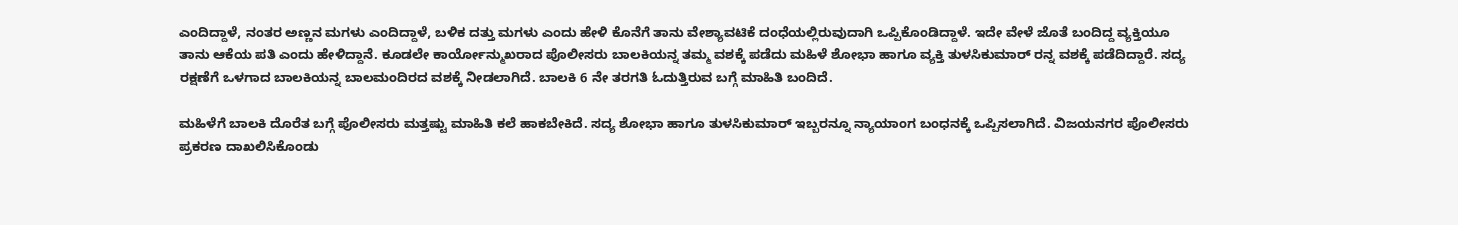ಎಂದಿದ್ದಾಳೆ, ನಂತರ ಅಣ್ಣನ ಮಗಳು ಎಂದಿದ್ದಾಳೆ, ಬಳಿಕ ದತ್ತು ಮಗಳು ಎಂದು ಹೇಳಿ ಕೊನೆಗೆ ತಾನು ವೇಶ್ಯಾವಟಿಕೆ ದಂಧೆಯಲ್ಲಿರುವುದಾಗಿ ಒಪ್ಪಿಕೊಂಡಿದ್ದಾಳೆ. ಇದೇ ವೇಳೆ ಜೊತೆ ಬಂದಿದ್ದ ವ್ಯಕ್ತಿಯೂ ತಾನು ಆಕೆಯ ಪತಿ ಎಂದು ಹೇಳಿದ್ದಾನೆ. ಕೂಡಲೇ ಕಾರ್ಯೋನ್ಮುಖರಾದ ಪೊಲೀಸರು ಬಾಲಕಿಯನ್ನ ತಮ್ಮ ವಶಕ್ಕೆ ಪಡೆದು ಮಹಿಳೆ ಶೋಭಾ ಹಾಗೂ ವ್ಯಕ್ತಿ ತುಳಸಿಕುಮಾರ್ ರನ್ನ ವಶಕ್ಕೆ ಪಡೆದಿದ್ದಾರೆ. ಸದ್ಯ ರಕ್ಷಣೆಗೆ ಒಳಗಾದ ಬಾಲಕಿಯನ್ನ ಬಾಲ‌ಮಂದಿರದ ವಶಕ್ಕೆ ನೀಡಲಾಗಿದೆ. ಬಾಲಕಿ 6 ನೇ ತರಗತಿ ಓದುತ್ತಿರುವ ಬಗ್ಗೆ ಮಾಹಿತಿ ಬಂದಿದೆ.

ಮಹಿಳೆಗೆ ಬಾಲಕಿ ದೊರೆತ ಬಗ್ಗೆ ಪೊಲೀಸರು ಮತ್ತಷ್ಟು ಮಾಹಿತಿ ಕಲೆ ಹಾಕಬೇಕಿದೆ. ಸದ್ಯ ಶೋಭಾ ಹಾಗೂ ತುಳಸಿಕುಮಾರ್ ಇಬ್ಬರನ್ನೂ ನ್ಯಾಯಾಂಗ ಬಂಧನಕ್ಕೆ ಒಪ್ಪಿಸಲಾಗಿದೆ. ವಿಜಯನಗರ ಪೊಲೀಸರು ಪ್ರಕರಣ ದಾಖಲಿಸಿಕೊಂಡು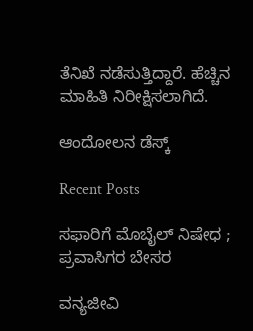ತೆನಿಖೆ ನಡೆಸುತ್ತಿದ್ದಾರೆ. ಹೆಚ್ಚಿನ ಮಾಹಿತಿ ನಿರೀಕ್ಷಿಸಲಾಗಿದೆ.

ಆಂದೋಲನ ಡೆಸ್ಕ್

Recent Posts

ಸಫಾರಿಗೆ ಮೊಬೈಲ್‌ ನಿಷೇಧ ; ಪ್ರವಾಸಿಗರ ಬೇಸರ

ವನ್ಯಜೀವಿ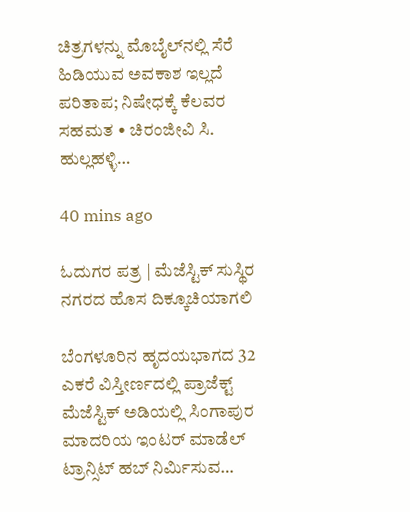ಚಿತ್ರಗಳನ್ನು ಮೊಬೈಲ್‌ನಲ್ಲಿ ಸೆರೆ ಹಿಡಿಯುವ ಅವಕಾಶ ಇಲ್ಲದೆ ಪರಿತಾಪ; ನಿಷೇಧಕ್ಕೆ ಕೆಲವರ ಸಹಮತ • ಚಿರಂಜೀವಿ ಸಿ. ಹುಲ್ಲಹಳ್ಳಿ…

40 mins ago

ಓದುಗರ ಪತ್ರ | ಮೆಜೆಸ್ಟಿಕ್ ಸುಸ್ಥಿರ ನಗರದ ಹೊಸ ದಿಕ್ಕೂಚಿಯಾಗಲಿ

ಬೆಂಗಳೂರಿನ ಹೃದಯಭಾಗದ 32 ಎಕರೆ ವಿಸ್ತೀರ್ಣದಲ್ಲಿ ಪ್ರಾಜೆಕ್ಟ್ ಮೆಜೆಸ್ಟಿಕ್ ಅಡಿಯಲ್ಲಿ ಸಿಂಗಾಪುರ ಮಾದರಿಯ ಇಂಟರ್ ಮಾಡೆಲ್ ಟ್ರಾನ್ಸಿಟ್ ಹಬ್ ನಿರ್ಮಿಸುವ…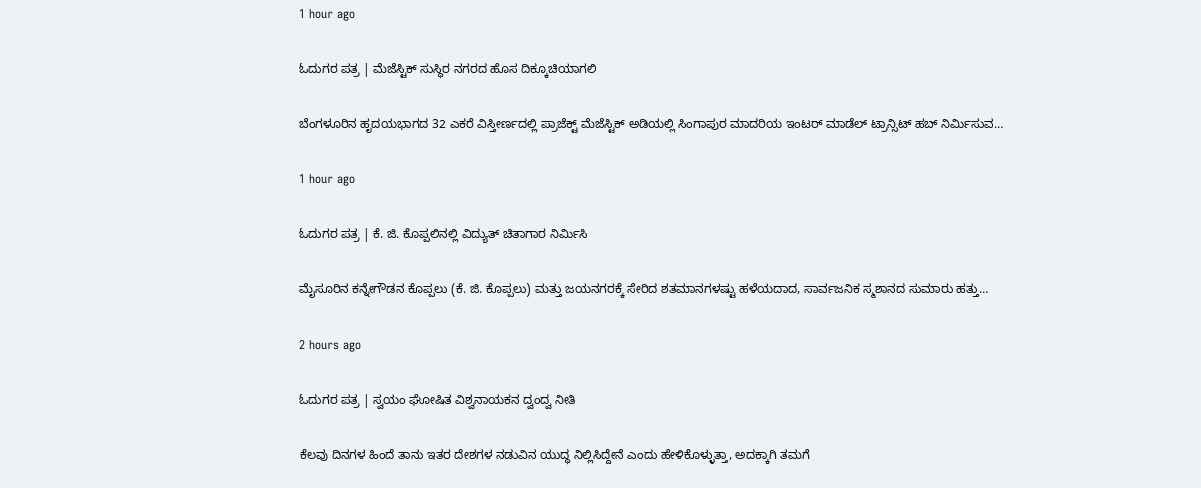1 hour ago

ಓದುಗರ ಪತ್ರ | ಮೆಜೆಸ್ಟಿಕ್ ಸುಸ್ಥಿರ ನಗರದ ಹೊಸ ದಿಕ್ಕೂಚಿಯಾಗಲಿ

ಬೆಂಗಳೂರಿನ ಹೃದಯಭಾಗದ 32 ಎಕರೆ ವಿಸ್ತೀರ್ಣದಲ್ಲಿ ಪ್ರಾಜೆಕ್ಟ್ ಮೆಜೆಸ್ಟಿಕ್ ಅಡಿಯಲ್ಲಿ ಸಿಂಗಾಪುರ ಮಾದರಿಯ ಇಂಟರ್ ಮಾಡೆಲ್ ಟ್ರಾನ್ಸಿಟ್ ಹಬ್ ನಿರ್ಮಿಸುವ…

1 hour ago

ಓದುಗರ ಪತ್ರ | ಕೆ. ಜಿ. ಕೊಪ್ಪಲಿನಲ್ಲಿ ವಿದ್ಯುತ್ ಚಿತಾಗಾರ ನಿರ್ಮಿಸಿ

ಮೈಸೂರಿನ ಕನ್ನೇಗೌಡನ ಕೊಪ್ಪಲು (ಕೆ. ಜಿ. ಕೊಪ್ಪಲು) ಮತ್ತು ಜಯನಗರಕ್ಕೆ ಸೇರಿದ ಶತಮಾನಗಳಷ್ಟು ಹಳೆಯದಾದ, ಸಾರ್ವಜನಿಕ ಸ್ಮಶಾನದ ಸುಮಾರು ಹತ್ತು…

2 hours ago

ಓದುಗರ ಪತ್ರ | ಸ್ವಯಂ ಘೋಷಿತ ವಿಶ್ವನಾಯಕನ ದ್ವಂದ್ವ ನೀತಿ

ಕೆಲವು ದಿನಗಳ ಹಿಂದೆ ತಾನು ಇತರ ದೇಶಗಳ ನಡುವಿನ ಯುದ್ಧ ನಿಲ್ಲಿಸಿದ್ದೇನೆ ಎಂದು ಹೇಳಿಕೊಳ್ಳುತ್ತಾ, ಅದಕ್ಕಾಗಿ ತಮಗೆ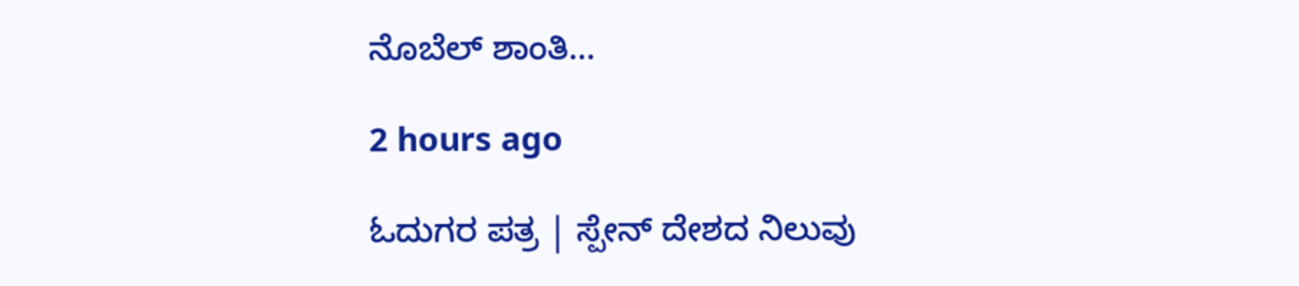ನೊಬೆಲ್ ಶಾಂತಿ…

2 hours ago

ಓದುಗರ ಪತ್ರ | ಸ್ಪೇನ್ ದೇಶದ ನಿಲುವು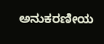ಅನುಕರಣೀಯ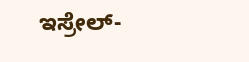ಇಸ್ರೇಲ್-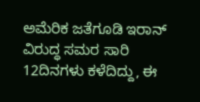ಅಮೆರಿಕ ಜತೆಗೂಡಿ ಇರಾನ್ ವಿರುದ್ಧ ಸಮರ ಸಾರಿ 12ದಿನಗಳು ಕಳೆದಿದ್ದು, ಈ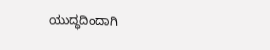ಯುದ್ಧದಿಂದಾಗಿ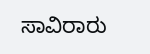ಸಾವಿರಾರು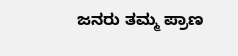ಜನರು ತಮ್ಮ ಪ್ರಾಣ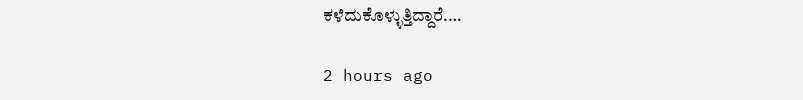ಕಳೆದುಕೊಳ್ಳುತ್ತಿದ್ದಾರೆ.…

2 hours ago